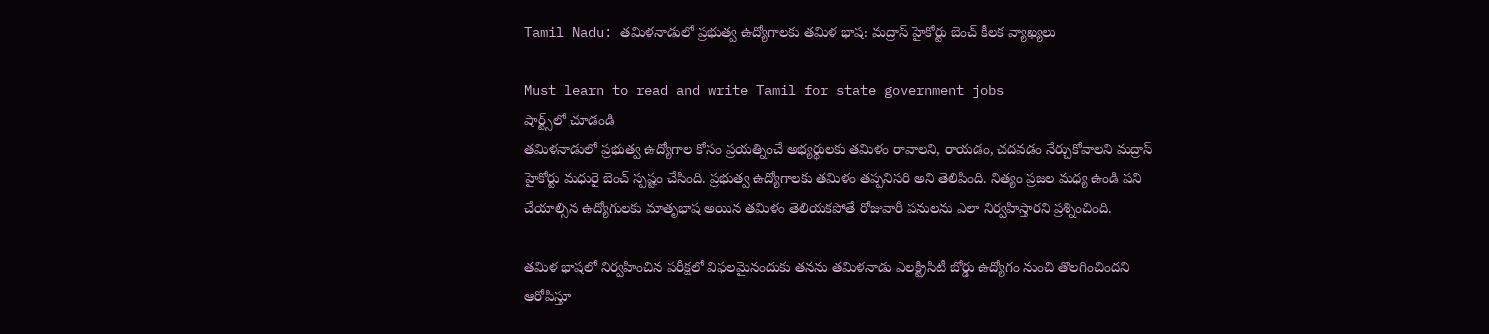Tamil Nadu: తమిళనాడులో ప్రభుత్వ ఉద్యోగాలకు తమిళ భాష: మద్రాస్ హైకోర్టు బెంచ్ కీలక వ్యాఖ్యలు

Must learn to read and write Tamil for state government jobs
షార్ట్స్‌లో చూడండి
తమిళనాడులో ప్రభుత్వ ఉద్యోగాల కోసం ప్రయత్నించే అభ్యర్థులకు తమిళం రావాలని, రాయడం, చదవడం నేర్చుకోవాలని మద్రాస్ హైకోర్టు మధురై బెంచ్ స్పష్టం చేసింది. ప్రభుత్వ ఉద్యోగాలకు తమిళం తప్పనిసరి అని తెలిపింది. నిత్యం ప్రజల మధ్య ఉండి పని చేయాల్సిన ఉద్యోగులకు మాతృభాష అయిన తమిళం తెలియకపోతే రోజువారీ పనులను ఎలా నిర్వహిస్తారని ప్రశ్నించింది.

తమిళ భాషలో నిర్వహించిన పరీక్షలో విఫలమైనందుకు తనను తమిళనాడు ఎలక్ట్రిసిటీ బోర్డు ఉద్యోగం నుంచి తొలగించిందని ఆరోపిస్తూ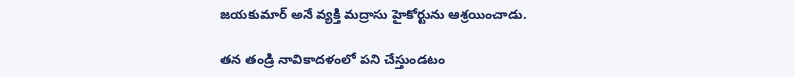జయకుమార్ అనే వ్యక్తి మద్రాసు హైకోర్టును ఆశ్రయించాడు.

తన తండ్రి నావికాదళంలో పని చేస్తుండటం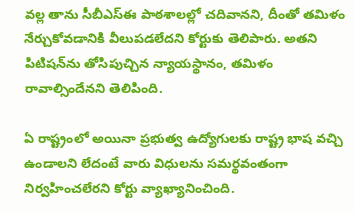వల్ల తాను సీబీఎస్ఈ పాఠశాలల్లో చదివానని, దీంతో తమిళం నేర్చుకోవడానికి వీలుపడలేదని కోర్టుకు తెలిపారు. అతని పిటిషన్‌ను తోసిపుచ్చిన న్యాయస్థానం, తమిళం రావాల్సిందేనని తెలిపింది.

ఏ రాష్ట్రంలో అయినా ప్రభుత్వ ఉద్యోగులకు రాష్ట్ర భాష వచ్చి ఉండాలని లేదంటే వారు విధులను సమర్థవంతంగా నిర్వహించలేరని కోర్టు వ్యాఖ్యానించింది.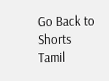Go Back to Shorts
Tamil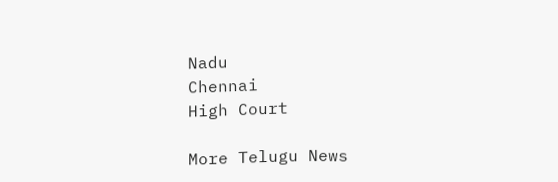Nadu
Chennai
High Court

More Telugu News